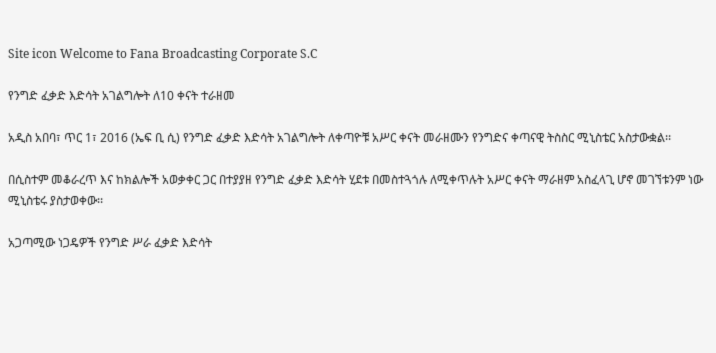Site icon Welcome to Fana Broadcasting Corporate S.C

የንግድ ፈቃድ እድሳት አገልግሎት ለ10 ቀናት ተራዘመ

አዲስ አበባ፣ ጥር 1፣ 2016 (ኤፍ ቢ ሲ) የንግድ ፈቃድ እድሳት አገልግሎት ለቀጣዮቹ አሥር ቀናት መራዘሙን የንግድና ቀጣናዊ ትስስር ሚኒስቴር አስታውቋል፡፡

በሲስተም መቆራረጥ እና ከክልሎች አወቃቀር ጋር በተያያዘ የንግድ ፈቃድ እድሳት ሂደቱ በመስተጓጎሉ ለሚቀጥሉት አሥር ቀናት ማራዘም አስፈላጊ ሆኖ መገኘቱንም ነው ሚኒስቴሩ ያስታወቀው፡፡

አጋጣሚው ነጋዴዎች የንግድ ሥራ ፈቃድ እድሳት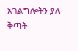አገልግሎትን ያለ ቅጣት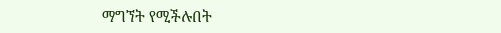ማግኘት የሚችሉበት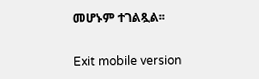መሆኑም ተገልጿል፡፡

Exit mobile version